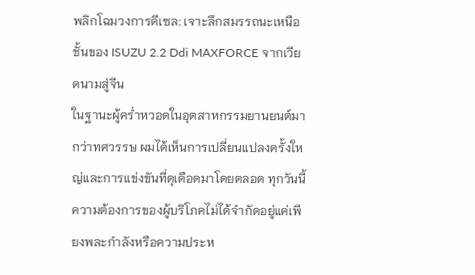พลิกโฉมวงการดีเซล: เจาะลึกสมรรถนะเหนือชั้นของ ISUZU 2.2 Ddi MAXFORCE จากเวียดนามสู่จีน
ในฐานะผู้คร่ำหวอดในอุตสาหกรรมยานยนต์มากว่าทศวรรษ ผมได้เห็นการเปลี่ยนแปลงครั้งใหญ่และการแข่งขันที่ดุเดือดมาโดยตลอด ทุกวันนี้ ความต้องการของผู้บริโภคไม่ได้จำกัดอยู่แค่เพียงพละกำลังหรือความประห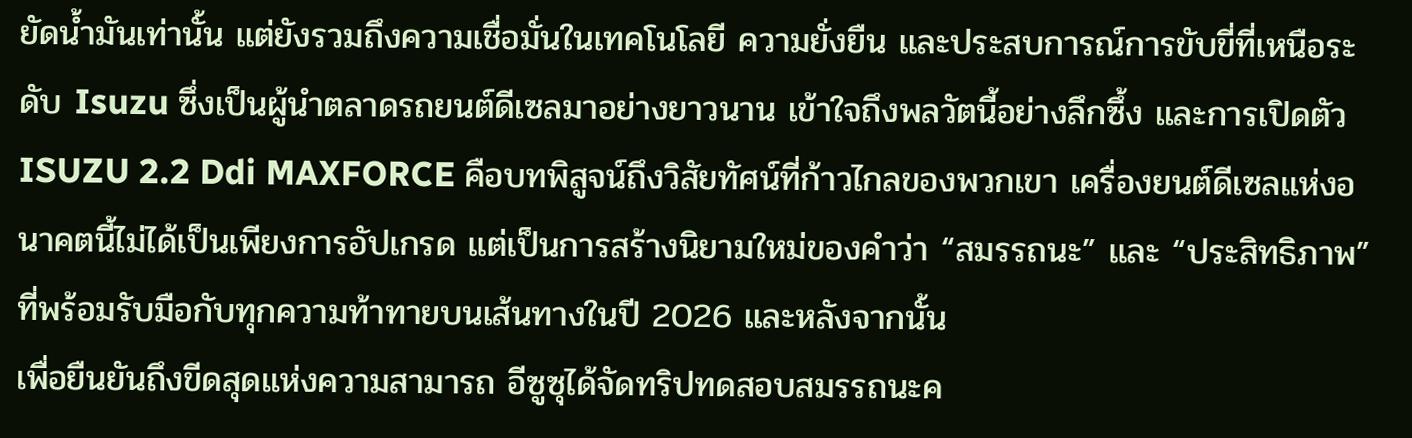ยัดน้ำมันเท่านั้น แต่ยังรวมถึงความเชื่อมั่นในเทคโนโลยี ความยั่งยืน และประสบการณ์การขับขี่ที่เหนือระดับ Isuzu ซึ่งเป็นผู้นำตลาดรถยนต์ดีเซลมาอย่างยาวนาน เข้าใจถึงพลวัตนี้อย่างลึกซึ้ง และการเปิดตัว ISUZU 2.2 Ddi MAXFORCE คือบทพิสูจน์ถึงวิสัยทัศน์ที่ก้าวไกลของพวกเขา เครื่องยนต์ดีเซลแห่งอนาคตนี้ไม่ได้เป็นเพียงการอัปเกรด แต่เป็นการสร้างนิยามใหม่ของคำว่า “สมรรถนะ” และ “ประสิทธิภาพ” ที่พร้อมรับมือกับทุกความท้าทายบนเส้นทางในปี 2026 และหลังจากนั้น
เพื่อยืนยันถึงขีดสุดแห่งความสามารถ อีซูซุได้จัดทริปทดสอบสมรรถนะค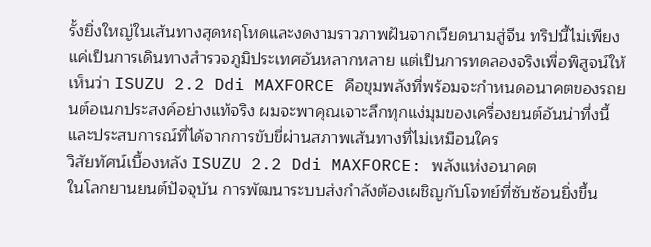รั้งยิ่งใหญ่ในเส้นทางสุดหฤโหดและงดงามราวภาพฝันจากเวียดนามสู่จีน ทริปนี้ไม่เพียงแค่เป็นการเดินทางสำรวจภูมิประเทศอันหลากหลาย แต่เป็นการทดลองจริงเพื่อพิสูจน์ให้เห็นว่า ISUZU 2.2 Ddi MAXFORCE คือขุมพลังที่พร้อมจะกำหนดอนาคตของรถยนต์อเนกประสงค์อย่างแท้จริง ผมจะพาคุณเจาะลึกทุกแง่มุมของเครื่องยนต์อันน่าทึ่งนี้ และประสบการณ์ที่ได้จากการขับขี่ผ่านสภาพเส้นทางที่ไม่เหมือนใคร
วิสัยทัศน์เบื้องหลัง ISUZU 2.2 Ddi MAXFORCE: พลังแห่งอนาคต
ในโลกยานยนต์ปัจจุบัน การพัฒนาระบบส่งกำลังต้องเผชิญกับโจทย์ที่ซับซ้อนยิ่งขึ้น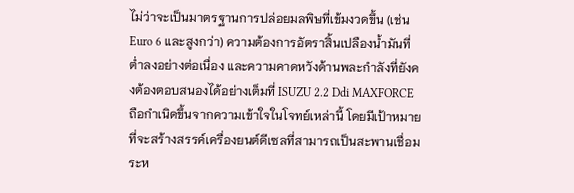ไม่ว่าจะเป็นมาตรฐานการปล่อยมลพิษที่เข้มงวดขึ้น (เช่น Euro 6 และสูงกว่า) ความต้องการอัตราสิ้นเปลืองน้ำมันที่ต่ำลงอย่างต่อเนื่อง และความคาดหวังด้านพละกำลังที่ยังคงต้องตอบสนองได้อย่างเต็มที่ ISUZU 2.2 Ddi MAXFORCE ถือกำเนิดขึ้นจากความเข้าใจในโจทย์เหล่านี้ โดยมีเป้าหมายที่จะสร้างสรรค์เครื่องยนต์ดีเซลที่สามารถเป็นสะพานเชื่อมระห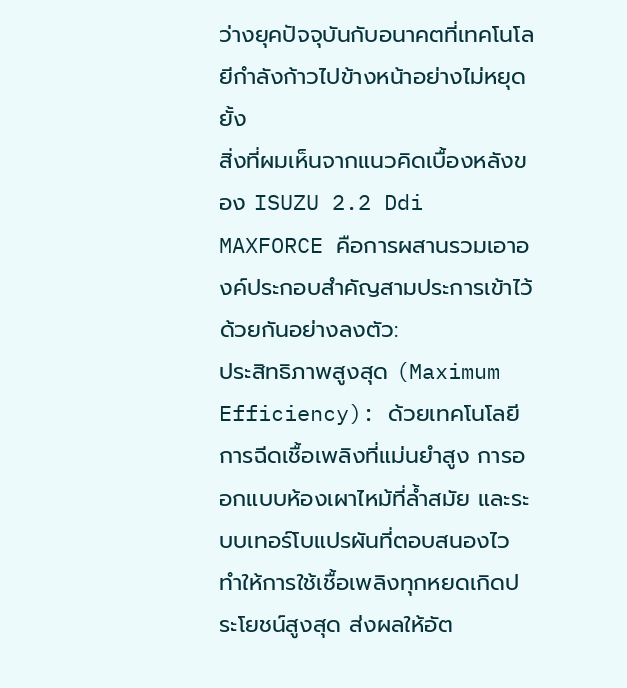ว่างยุคปัจจุบันกับอนาคตที่เทคโนโลยีกำลังก้าวไปข้างหน้าอย่างไม่หยุดยั้ง
สิ่งที่ผมเห็นจากแนวคิดเบื้องหลังของ ISUZU 2.2 Ddi MAXFORCE คือการผสานรวมเอาองค์ประกอบสำคัญสามประการเข้าไว้ด้วยกันอย่างลงตัว:
ประสิทธิภาพสูงสุด (Maximum Efficiency): ด้วยเทคโนโลยีการฉีดเชื้อเพลิงที่แม่นยำสูง การออกแบบห้องเผาไหม้ที่ล้ำสมัย และระบบเทอร์โบแปรผันที่ตอบสนองไว ทำให้การใช้เชื้อเพลิงทุกหยดเกิดประโยชน์สูงสุด ส่งผลให้อัต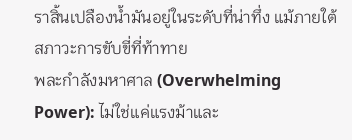ราสิ้นเปลืองน้ำมันอยู่ในระดับที่น่าทึ่ง แม้ภายใต้สภาวะการขับขี่ที่ท้าทาย
พละกำลังมหาศาล (Overwhelming Power): ไม่ใช่แค่แรงม้าและ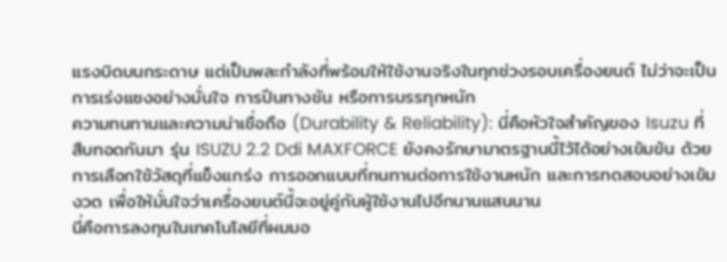แรงบิดบนกระดาษ แต่เป็นพละกำลังที่พร้อมให้ใช้งานจริงในทุกช่วงรอบเครื่องยนต์ ไม่ว่าจะเป็นการเร่งแซงอย่างมั่นใจ การปีนทางชัน หรือการบรรทุกหนัก
ความทนทานและความน่าเชื่อถือ (Durability & Reliability): นี่คือหัวใจสำคัญของ Isuzu ที่สืบทอดกันมา รุ่น ISUZU 2.2 Ddi MAXFORCE ยังคงรักษามาตรฐานนี้ไว้ได้อย่างเข้มข้น ด้วยการเลือกใช้วัสดุที่แข็งแกร่ง การออกแบบที่ทนทานต่อการใช้งานหนัก และการทดสอบอย่างเข้มงวด เพื่อให้มั่นใจว่าเครื่องยนต์นี้จะอยู่คู่กับผู้ใช้งานไปอีกนานแสนนาน
นี่คือการลงทุนในเทคโนโลยีที่ผมมอ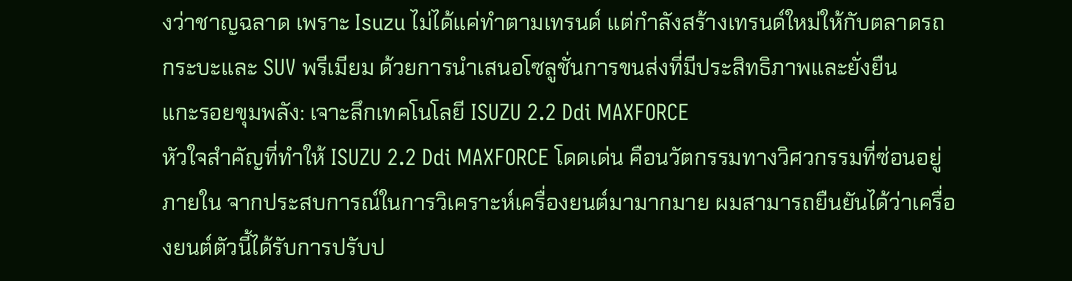งว่าชาญฉลาด เพราะ Isuzu ไม่ได้แค่ทำตามเทรนด์ แต่กำลังสร้างเทรนด์ใหม่ให้กับตลาดรถกระบะและ SUV พรีเมียม ด้วยการนำเสนอโซลูชั่นการขนส่งที่มีประสิทธิภาพและยั่งยืน
แกะรอยขุมพลัง: เจาะลึกเทคโนโลยี ISUZU 2.2 Ddi MAXFORCE
หัวใจสำคัญที่ทำให้ ISUZU 2.2 Ddi MAXFORCE โดดเด่น คือนวัตกรรมทางวิศวกรรมที่ซ่อนอยู่ภายใน จากประสบการณ์ในการวิเคราะห์เครื่องยนต์มามากมาย ผมสามารถยืนยันได้ว่าเครื่องยนต์ตัวนี้ได้รับการปรับป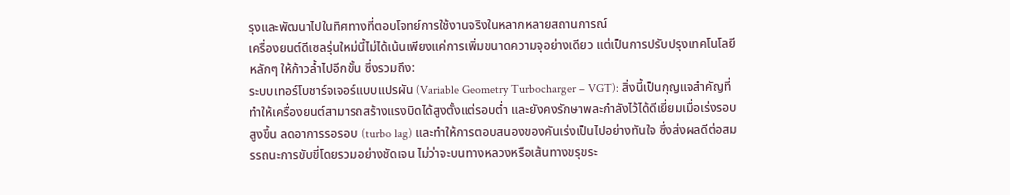รุงและพัฒนาไปในทิศทางที่ตอบโจทย์การใช้งานจริงในหลากหลายสถานการณ์
เครื่องยนต์ดีเซลรุ่นใหม่นี้ไม่ได้เน้นเพียงแค่การเพิ่มขนาดความจุอย่างเดียว แต่เป็นการปรับปรุงเทคโนโลยีหลักๆ ให้ก้าวล้ำไปอีกขั้น ซึ่งรวมถึง:
ระบบเทอร์โบชาร์จเจอร์แบบแปรผัน (Variable Geometry Turbocharger – VGT): สิ่งนี้เป็นกุญแจสำคัญที่ทำให้เครื่องยนต์สามารถสร้างแรงบิดได้สูงตั้งแต่รอบต่ำ และยังคงรักษาพละกำลังไว้ได้ดีเยี่ยมเมื่อเร่งรอบสูงขึ้น ลดอาการรอรอบ (turbo lag) และทำให้การตอบสนองของคันเร่งเป็นไปอย่างทันใจ ซึ่งส่งผลดีต่อสมรรถนะการขับขี่โดยรวมอย่างชัดเจน ไม่ว่าจะบนทางหลวงหรือเส้นทางขรุขระ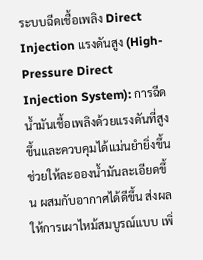ระบบฉีดเชื้อเพลิง Direct Injection แรงดันสูง (High-Pressure Direct Injection System): การฉีดน้ำมันเชื้อเพลิงด้วยแรงดันที่สูงขึ้นและควบคุมได้แม่นยำยิ่งขึ้น ช่วยให้ละอองน้ำมันละเอียดขึ้น ผสมกับอากาศได้ดีขึ้น ส่งผลให้การเผาไหม้สมบูรณ์แบบ เพิ่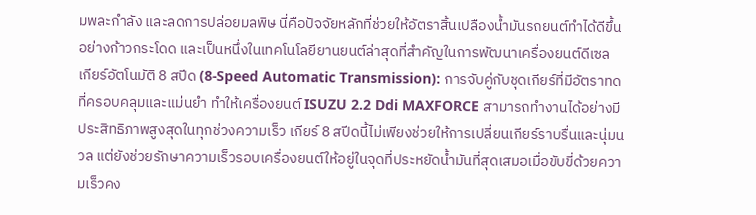มพละกำลัง และลดการปล่อยมลพิษ นี่คือปัจจัยหลักที่ช่วยให้อัตราสิ้นเปลืองน้ำมันรถยนต์ทำได้ดีขึ้นอย่างก้าวกระโดด และเป็นหนึ่งในเทคโนโลยียานยนต์ล่าสุดที่สำคัญในการพัฒนาเครื่องยนต์ดีเซล
เกียร์อัตโนมัติ 8 สปีด (8-Speed Automatic Transmission): การจับคู่กับชุดเกียร์ที่มีอัตราทดที่ครอบคลุมและแม่นยำ ทำให้เครื่องยนต์ ISUZU 2.2 Ddi MAXFORCE สามารถทำงานได้อย่างมีประสิทธิภาพสูงสุดในทุกช่วงความเร็ว เกียร์ 8 สปีดนี้ไม่เพียงช่วยให้การเปลี่ยนเกียร์ราบรื่นและนุ่มนวล แต่ยังช่วยรักษาความเร็วรอบเครื่องยนต์ให้อยู่ในจุดที่ประหยัดน้ำมันที่สุดเสมอเมื่อขับขี่ด้วยความเร็วคง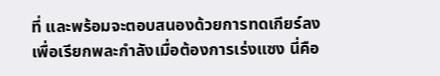ที่ และพร้อมจะตอบสนองด้วยการทดเกียร์ลงเพื่อเรียกพละกำลังเมื่อต้องการเร่งแซง นี่คือ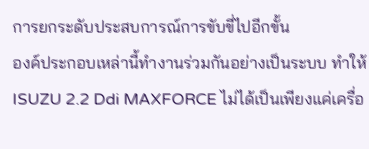การยกระดับประสบการณ์การขับขี่ไปอีกขั้น
องค์ประกอบเหล่านี้ทำงานร่วมกันอย่างเป็นระบบ ทำให้ ISUZU 2.2 Ddi MAXFORCE ไม่ได้เป็นเพียงแค่เครื่อ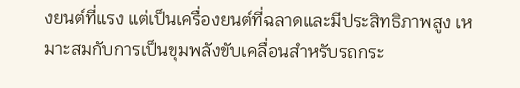งยนต์ที่แรง แต่เป็นเครื่องยนต์ที่ฉลาดและมีประสิทธิภาพสูง เหมาะสมกับการเป็นขุมพลังขับเคลื่อนสำหรับรถกระ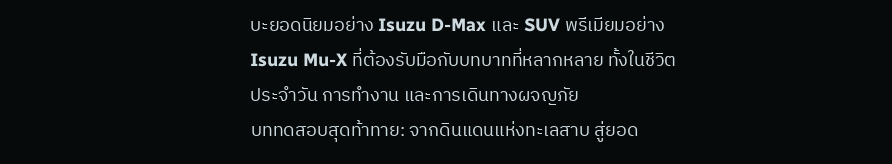บะยอดนิยมอย่าง Isuzu D-Max และ SUV พรีเมียมอย่าง Isuzu Mu-X ที่ต้องรับมือกับบทบาทที่หลากหลาย ทั้งในชีวิตประจำวัน การทำงาน และการเดินทางผจญภัย
บททดสอบสุดท้าทาย: จากดินแดนแห่งทะเลสาบ สู่ยอด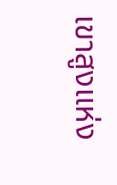เขาสูงแห่ง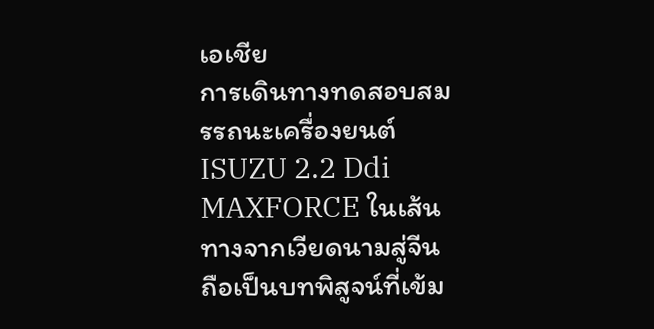เอเชีย
การเดินทางทดสอบสมรรถนะเครื่องยนต์ ISUZU 2.2 Ddi MAXFORCE ในเส้นทางจากเวียดนามสู่จีน ถือเป็นบทพิสูจน์ที่เข้ม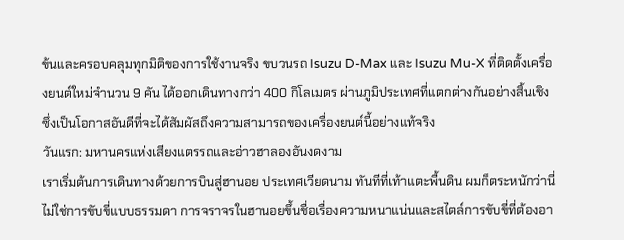ข้นและครอบคลุมทุกมิติของการใช้งานจริง ขบวนรถ Isuzu D-Max และ Isuzu Mu-X ที่ติดตั้งเครื่องยนต์ใหม่จำนวน 9 คัน ได้ออกเดินทางกว่า 400 กิโลเมตร ผ่านภูมิประเทศที่แตกต่างกันอย่างสิ้นเชิง ซึ่งเป็นโอกาสอันดีที่จะได้สัมผัสถึงความสามารถของเครื่องยนต์นี้อย่างแท้จริง
วันแรก: มหานครแห่งเสียงแตรรถและอ่าวฮาลองอันงดงาม
เราเริ่มต้นการเดินทางด้วยการบินสู่ฮานอย ประเทศเวียดนาม ทันทีที่เท้าแตะพื้นดิน ผมก็ตระหนักว่านี่ไม่ใช่การขับขี่แบบธรรมดา การจราจรในฮานอยขึ้นชื่อเรื่องความหนาแน่นและสไตล์การขับขี่ที่ต้องอา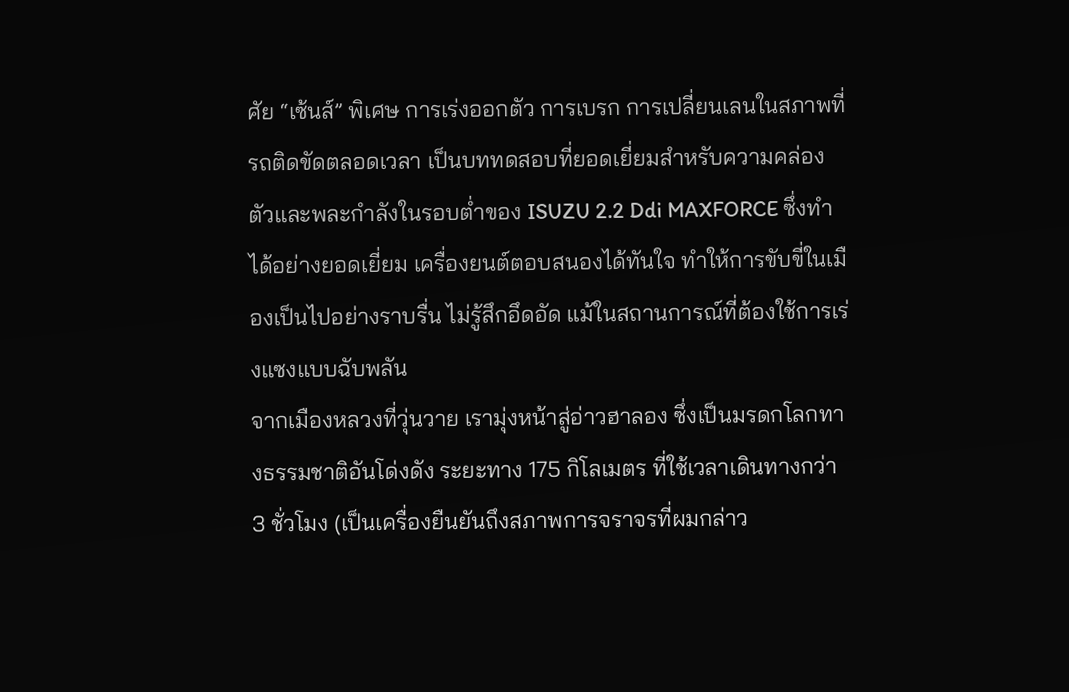ศัย “เซ้นส์” พิเศษ การเร่งออกตัว การเบรก การเปลี่ยนเลนในสภาพที่รถติดขัดตลอดเวลา เป็นบททดสอบที่ยอดเยี่ยมสำหรับความคล่องตัวและพละกำลังในรอบต่ำของ ISUZU 2.2 Ddi MAXFORCE ซึ่งทำได้อย่างยอดเยี่ยม เครื่องยนต์ตอบสนองได้ทันใจ ทำให้การขับขี่ในเมืองเป็นไปอย่างราบรื่น ไม่รู้สึกอึดอัด แม้ในสถานการณ์ที่ต้องใช้การเร่งแซงแบบฉับพลัน
จากเมืองหลวงที่วุ่นวาย เรามุ่งหน้าสู่อ่าวฮาลอง ซึ่งเป็นมรดกโลกทางธรรมชาติอันโด่งดัง ระยะทาง 175 กิโลเมตร ที่ใช้เวลาเดินทางกว่า 3 ชั่วโมง (เป็นเครื่องยืนยันถึงสภาพการจราจรที่ผมกล่าว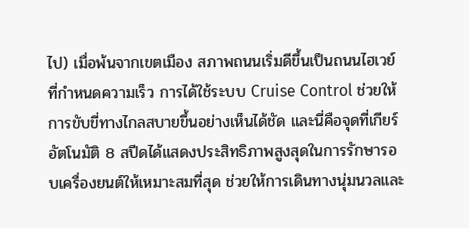ไป) เมื่อพ้นจากเขตเมือง สภาพถนนเริ่มดีขึ้นเป็นถนนไฮเวย์ที่กำหนดความเร็ว การได้ใช้ระบบ Cruise Control ช่วยให้การขับขี่ทางไกลสบายขึ้นอย่างเห็นได้ชัด และนี่คือจุดที่เกียร์อัตโนมัติ 8 สปีดได้แสดงประสิทธิภาพสูงสุดในการรักษารอบเครื่องยนต์ให้เหมาะสมที่สุด ช่วยให้การเดินทางนุ่มนวลและ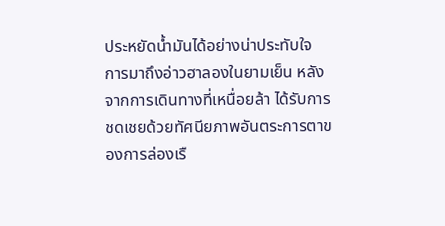ประหยัดน้ำมันได้อย่างน่าประทับใจ
การมาถึงอ่าวฮาลองในยามเย็น หลังจากการเดินทางที่เหนื่อยล้า ได้รับการชดเชยด้วยทัศนียภาพอันตระการตาของการล่องเรื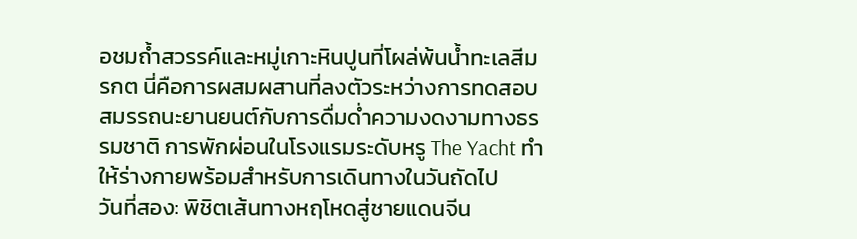อชมถ้ำสวรรค์และหมู่เกาะหินปูนที่โผล่พ้นน้ำทะเลสีมรกต นี่คือการผสมผสานที่ลงตัวระหว่างการทดสอบสมรรถนะยานยนต์กับการดื่มด่ำความงดงามทางธรรมชาติ การพักผ่อนในโรงแรมระดับหรู The Yacht ทำให้ร่างกายพร้อมสำหรับการเดินทางในวันถัดไป
วันที่สอง: พิชิตเส้นทางหฤโหดสู่ชายแดนจีน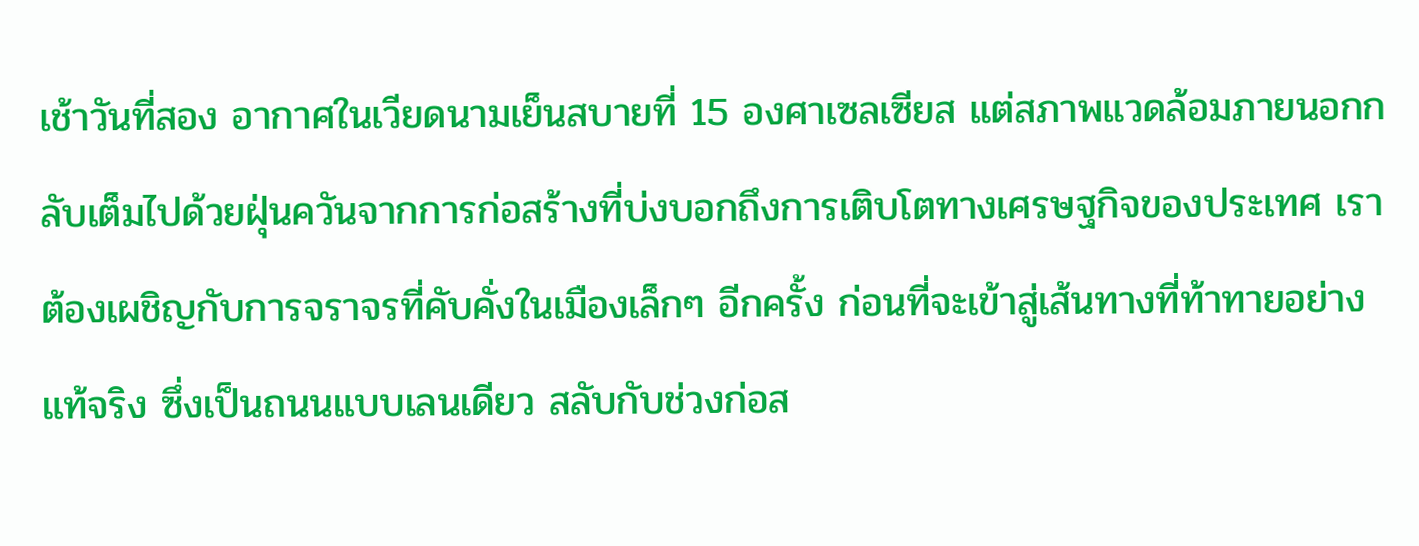เช้าวันที่สอง อากาศในเวียดนามเย็นสบายที่ 15 องศาเซลเซียส แต่สภาพแวดล้อมภายนอกกลับเต็มไปด้วยฝุ่นควันจากการก่อสร้างที่บ่งบอกถึงการเติบโตทางเศรษฐกิจของประเทศ เราต้องเผชิญกับการจราจรที่คับคั่งในเมืองเล็กๆ อีกครั้ง ก่อนที่จะเข้าสู่เส้นทางที่ท้าทายอย่างแท้จริง ซึ่งเป็นถนนแบบเลนเดียว สลับกับช่วงก่อส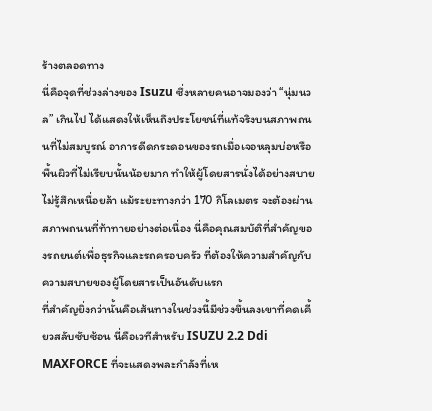ร้างตลอดทาง
นี่คือจุดที่ช่วงล่างของ Isuzu ซึ่งหลายคนอาจมองว่า “นุ่มนวล” เกินไป ได้แสดงให้เห็นถึงประโยชน์ที่แท้จริงบนสภาพถนนที่ไม่สมบูรณ์ อาการดีดกระดอนของรถเมื่อเจอหลุมบ่อหรือพื้นผิวที่ไม่เรียบนั้นน้อยมาก ทำให้ผู้โดยสารนั่งได้อย่างสบาย ไม่รู้สึกเหนื่อยล้า แม้ระยะทางกว่า 170 กิโลเมตร จะต้องผ่านสภาพถนนที่ท้าทายอย่างต่อเนื่อง นี่คือคุณสมบัติที่สำคัญของรถยนต์เพื่อธุรกิจและรถครอบครัว ที่ต้องให้ความสำคัญกับความสบายของผู้โดยสารเป็นอันดับแรก
ที่สำคัญยิ่งกว่านั้นคือเส้นทางในช่วงนี้มีช่วงขึ้นลงเขาที่คดเคี้ยวสลับซับซ้อน นี่คือเวทีสำหรับ ISUZU 2.2 Ddi MAXFORCE ที่จะแสดงพละกำลังที่เห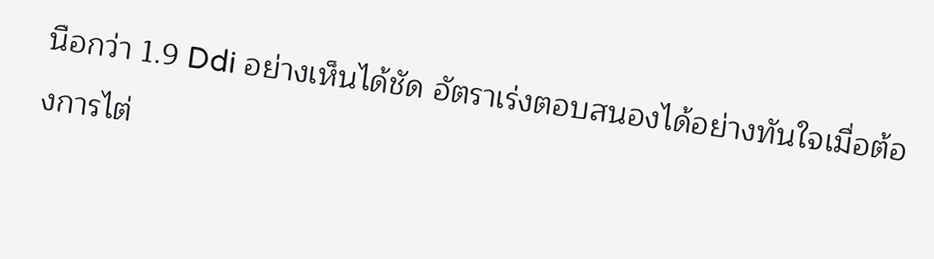นือกว่า 1.9 Ddi อย่างเห็นได้ชัด อัตราเร่งตอบสนองได้อย่างทันใจเมื่อต้องการไต่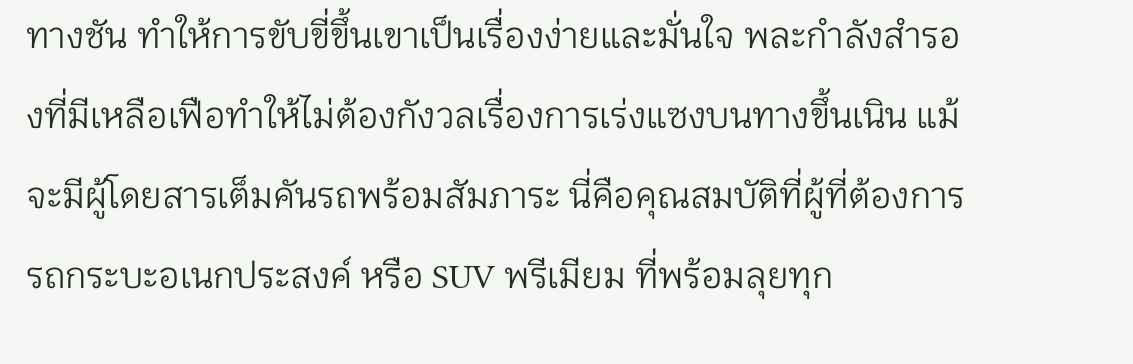ทางชัน ทำให้การขับขี่ขึ้นเขาเป็นเรื่องง่ายและมั่นใจ พละกำลังสำรองที่มีเหลือเฟือทำให้ไม่ต้องกังวลเรื่องการเร่งแซงบนทางขึ้นเนิน แม้จะมีผู้โดยสารเต็มคันรถพร้อมสัมภาระ นี่คือคุณสมบัติที่ผู้ที่ต้องการรถกระบะอเนกประสงค์ หรือ SUV พรีเมียม ที่พร้อมลุยทุก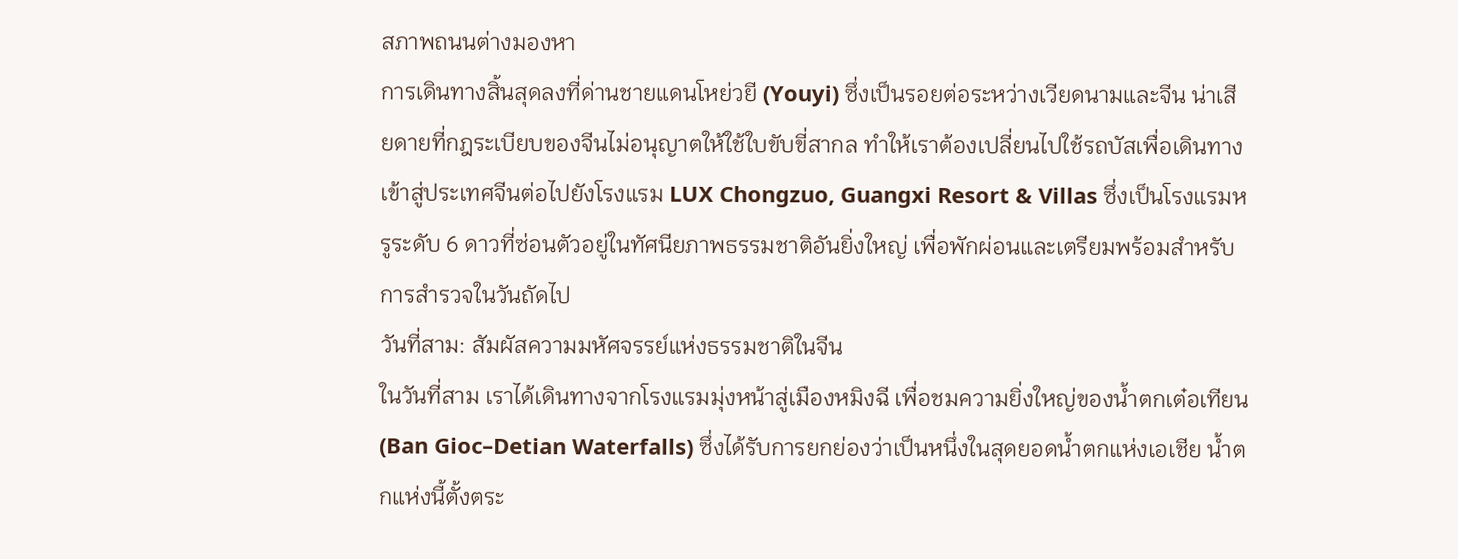สภาพถนนต่างมองหา
การเดินทางสิ้นสุดลงที่ด่านชายแดนโหย่วยี (Youyi) ซึ่งเป็นรอยต่อระหว่างเวียดนามและจีน น่าเสียดายที่กฎระเบียบของจีนไม่อนุญาตให้ใช้ใบขับขี่สากล ทำให้เราต้องเปลี่ยนไปใช้รถบัสเพื่อเดินทางเข้าสู่ประเทศจีนต่อไปยังโรงแรม LUX Chongzuo, Guangxi Resort & Villas ซึ่งเป็นโรงแรมหรูระดับ 6 ดาวที่ซ่อนตัวอยู่ในทัศนียภาพธรรมชาติอันยิ่งใหญ่ เพื่อพักผ่อนและเตรียมพร้อมสำหรับการสำรวจในวันถัดไป
วันที่สาม: สัมผัสความมหัศจรรย์แห่งธรรมชาติในจีน
ในวันที่สาม เราได้เดินทางจากโรงแรมมุ่งหน้าสู่เมืองหมิงฉี เพื่อชมความยิ่งใหญ่ของน้ำตกเต๋อเทียน (Ban Gioc–Detian Waterfalls) ซึ่งได้รับการยกย่องว่าเป็นหนึ่งในสุดยอดน้ำตกแห่งเอเชีย น้ำตกแห่งนี้ตั้งตระ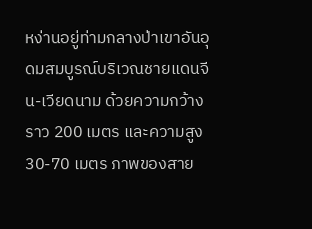หง่านอยู่ท่ามกลางป่าเขาอันอุดมสมบูรณ์บริเวณชายแดนจีน-เวียดนาม ด้วยความกว้างราว 200 เมตร และความสูง 30-70 เมตร ภาพของสาย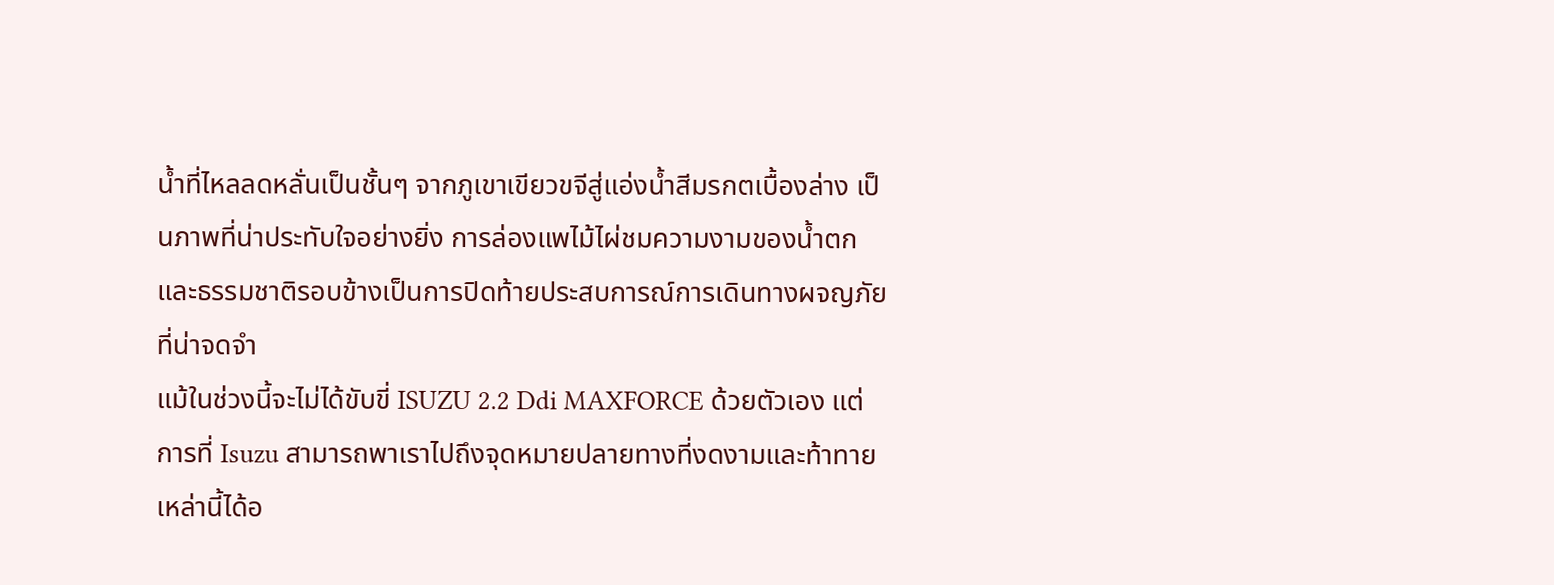น้ำที่ไหลลดหลั่นเป็นชั้นๆ จากภูเขาเขียวขจีสู่แอ่งน้ำสีมรกตเบื้องล่าง เป็นภาพที่น่าประทับใจอย่างยิ่ง การล่องแพไม้ไผ่ชมความงามของน้ำตกและธรรมชาติรอบข้างเป็นการปิดท้ายประสบการณ์การเดินทางผจญภัยที่น่าจดจำ
แม้ในช่วงนี้จะไม่ได้ขับขี่ ISUZU 2.2 Ddi MAXFORCE ด้วยตัวเอง แต่การที่ Isuzu สามารถพาเราไปถึงจุดหมายปลายทางที่งดงามและท้าทายเหล่านี้ได้อ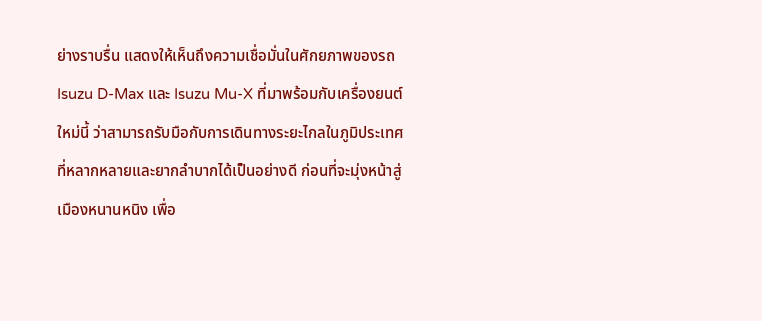ย่างราบรื่น แสดงให้เห็นถึงความเชื่อมั่นในศักยภาพของรถ Isuzu D-Max และ Isuzu Mu-X ที่มาพร้อมกับเครื่องยนต์ใหม่นี้ ว่าสามารถรับมือกับการเดินทางระยะไกลในภูมิประเทศที่หลากหลายและยากลำบากได้เป็นอย่างดี ก่อนที่จะมุ่งหน้าสู่เมืองหนานหนิง เพื่อ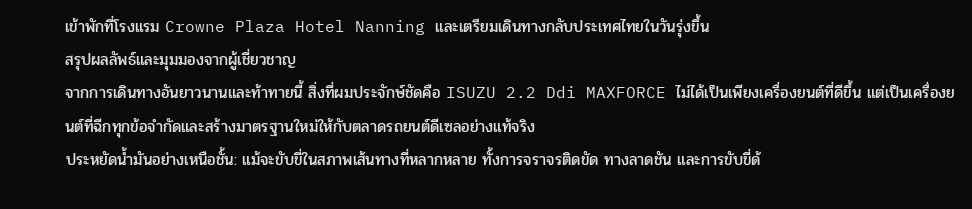เข้าพักที่โรงแรม Crowne Plaza Hotel Nanning และเตรียมเดินทางกลับประเทศไทยในวันรุ่งขึ้น
สรุปผลลัพธ์และมุมมองจากผู้เชี่ยวชาญ
จากการเดินทางอันยาวนานและท้าทายนี้ สิ่งที่ผมประจักษ์ชัดคือ ISUZU 2.2 Ddi MAXFORCE ไม่ได้เป็นเพียงเครื่องยนต์ที่ดีขึ้น แต่เป็นเครื่องยนต์ที่ฉีกทุกข้อจำกัดและสร้างมาตรฐานใหม่ให้กับตลาดรถยนต์ดีเซลอย่างแท้จริง
ประหยัดน้ำมันอย่างเหนือชั้น: แม้จะขับขี่ในสภาพเส้นทางที่หลากหลาย ทั้งการจราจรติดขัด ทางลาดชัน และการขับขี่ด้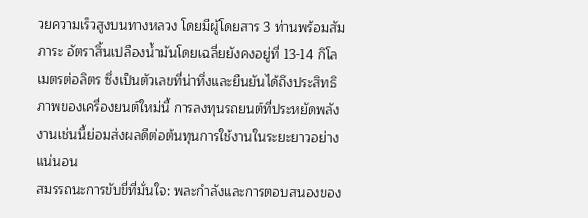วยความเร็วสูงบนทางหลวง โดยมีผู้โดยสาร 3 ท่านพร้อมสัมภาระ อัตราสิ้นเปลืองน้ำมันโดยเฉลี่ยยังคงอยู่ที่ 13-14 กิโลเมตรต่อลิตร ซึ่งเป็นตัวเลขที่น่าทึ่งและยืนยันได้ถึงประสิทธิภาพของเครื่องยนต์ใหม่นี้ การลงทุนรถยนต์ที่ประหยัดพลังงานเช่นนี้ย่อมส่งผลดีต่อต้นทุนการใช้งานในระยะยาวอย่างแน่นอน
สมรรถนะการขับขี่ที่มั่นใจ: พละกำลังและการตอบสนองของ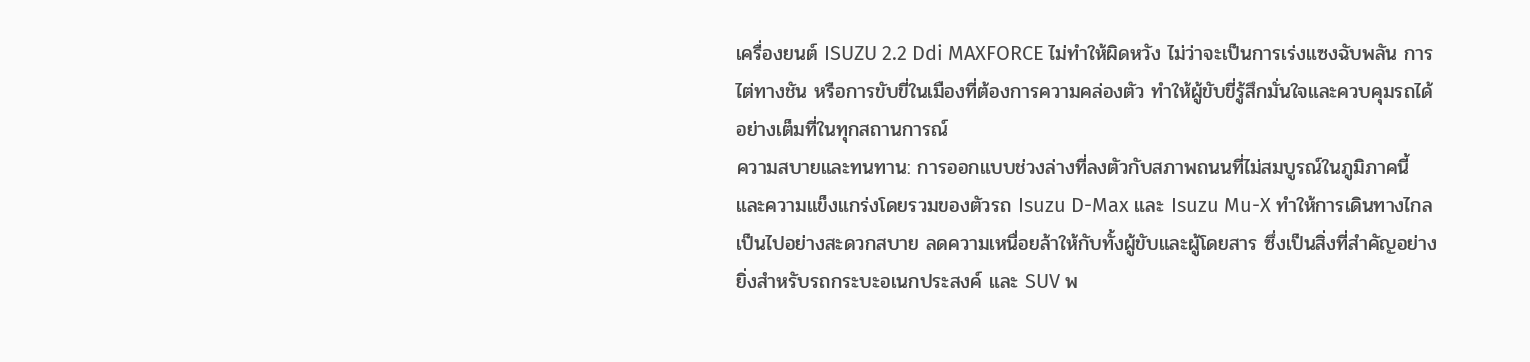เครื่องยนต์ ISUZU 2.2 Ddi MAXFORCE ไม่ทำให้ผิดหวัง ไม่ว่าจะเป็นการเร่งแซงฉับพลัน การไต่ทางชัน หรือการขับขี่ในเมืองที่ต้องการความคล่องตัว ทำให้ผู้ขับขี่รู้สึกมั่นใจและควบคุมรถได้อย่างเต็มที่ในทุกสถานการณ์
ความสบายและทนทาน: การออกแบบช่วงล่างที่ลงตัวกับสภาพถนนที่ไม่สมบูรณ์ในภูมิภาคนี้ และความแข็งแกร่งโดยรวมของตัวรถ Isuzu D-Max และ Isuzu Mu-X ทำให้การเดินทางไกลเป็นไปอย่างสะดวกสบาย ลดความเหนื่อยล้าให้กับทั้งผู้ขับและผู้โดยสาร ซึ่งเป็นสิ่งที่สำคัญอย่างยิ่งสำหรับรถกระบะอเนกประสงค์ และ SUV พ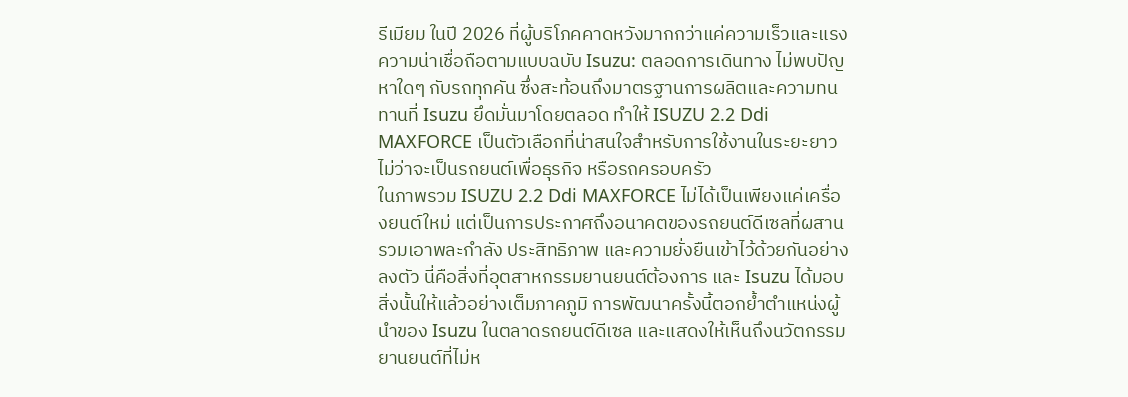รีเมียม ในปี 2026 ที่ผู้บริโภคคาดหวังมากกว่าแค่ความเร็วและแรง
ความน่าเชื่อถือตามแบบฉบับ Isuzu: ตลอดการเดินทาง ไม่พบปัญหาใดๆ กับรถทุกคัน ซึ่งสะท้อนถึงมาตรฐานการผลิตและความทนทานที่ Isuzu ยึดมั่นมาโดยตลอด ทำให้ ISUZU 2.2 Ddi MAXFORCE เป็นตัวเลือกที่น่าสนใจสำหรับการใช้งานในระยะยาว ไม่ว่าจะเป็นรถยนต์เพื่อธุรกิจ หรือรถครอบครัว
ในภาพรวม ISUZU 2.2 Ddi MAXFORCE ไม่ได้เป็นเพียงแค่เครื่องยนต์ใหม่ แต่เป็นการประกาศถึงอนาคตของรถยนต์ดีเซลที่ผสานรวมเอาพละกำลัง ประสิทธิภาพ และความยั่งยืนเข้าไว้ด้วยกันอย่างลงตัว นี่คือสิ่งที่อุตสาหกรรมยานยนต์ต้องการ และ Isuzu ได้มอบสิ่งนั้นให้แล้วอย่างเต็มภาคภูมิ การพัฒนาครั้งนี้ตอกย้ำตำแหน่งผู้นำของ Isuzu ในตลาดรถยนต์ดีเซล และแสดงให้เห็นถึงนวัตกรรมยานยนต์ที่ไม่ห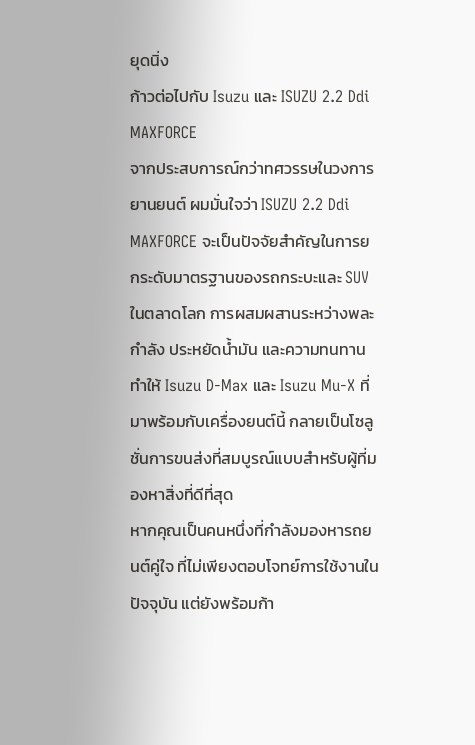ยุดนิ่ง
ก้าวต่อไปกับ Isuzu และ ISUZU 2.2 Ddi MAXFORCE
จากประสบการณ์กว่าทศวรรษในวงการยานยนต์ ผมมั่นใจว่า ISUZU 2.2 Ddi MAXFORCE จะเป็นปัจจัยสำคัญในการยกระดับมาตรฐานของรถกระบะและ SUV ในตลาดโลก การผสมผสานระหว่างพละกำลัง ประหยัดน้ำมัน และความทนทาน ทำให้ Isuzu D-Max และ Isuzu Mu-X ที่มาพร้อมกับเครื่องยนต์นี้ กลายเป็นโซลูชั่นการขนส่งที่สมบูรณ์แบบสำหรับผู้ที่มองหาสิ่งที่ดีที่สุด
หากคุณเป็นคนหนึ่งที่กำลังมองหารถยนต์คู่ใจ ที่ไม่เพียงตอบโจทย์การใช้งานในปัจจุบัน แต่ยังพร้อมก้า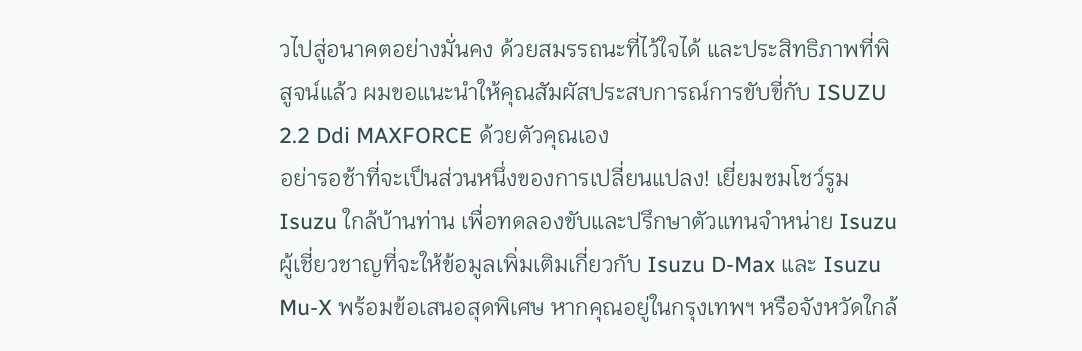วไปสู่อนาคตอย่างมั่นคง ด้วยสมรรถนะที่ไว้ใจได้ และประสิทธิภาพที่พิสูจน์แล้ว ผมขอแนะนำให้คุณสัมผัสประสบการณ์การขับขี่กับ ISUZU 2.2 Ddi MAXFORCE ด้วยตัวคุณเอง
อย่ารอช้าที่จะเป็นส่วนหนึ่งของการเปลี่ยนแปลง! เยี่ยมชมโชว์รูม Isuzu ใกล้บ้านท่าน เพื่อทดลองขับและปรึกษาตัวแทนจำหน่าย Isuzu ผู้เชี่ยวชาญที่จะให้ข้อมูลเพิ่มเติมเกี่ยวกับ Isuzu D-Max และ Isuzu Mu-X พร้อมข้อเสนอสุดพิเศษ หากคุณอยู่ในกรุงเทพฯ หรือจังหวัดใกล้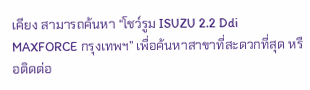เคียง สามารถค้นหา “โชว์รูม ISUZU 2.2 Ddi MAXFORCE กรุงเทพฯ” เพื่อค้นหาสาขาที่สะดวกที่สุด หรือติดต่อ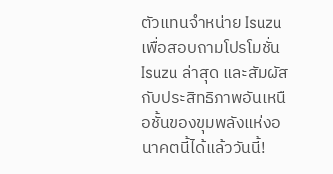ตัวแทนจำหน่าย Isuzu เพื่อสอบถามโปรโมชั่น Isuzu ล่าสุด และสัมผัสกับประสิทธิภาพอันเหนือชั้นของขุมพลังแห่งอนาคตนี้ได้แล้ววันนี้!